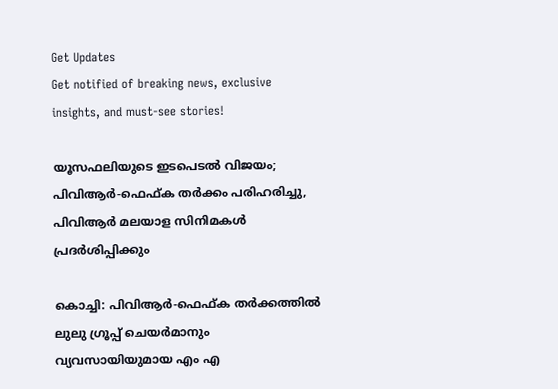Get Updates
Get notified of breaking news, exclusive insights, and must-see stories!

യൂസഫലിയുടെ ഇടപെടല്‍ വിജയം; പിവിആര്‍-ഫെഫ്ക തര്‍ക്കം പരിഹരിച്ചു, പിവിആര്‍ മലയാള സിനിമകള്‍ പ്രദര്‍ശിപ്പിക്കും

കൊച്ചി: പിവിആര്‍-ഫെഫ്ക തര്‍ക്കത്തില്‍ ലുലു ഗ്രൂപ്പ് ചെയര്‍മാനും വ്യവസായിയുമായ എം എ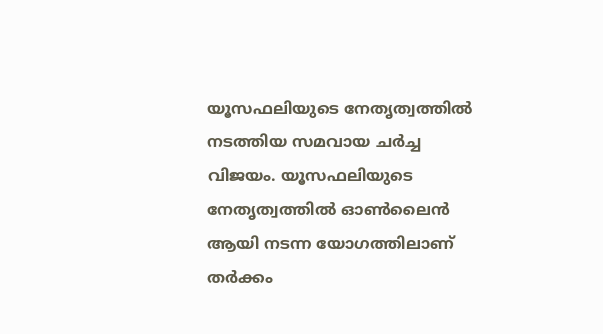യൂസഫലിയുടെ നേതൃത്വത്തില്‍ നടത്തിയ സമവായ ചര്‍ച്ച വിജയം. യൂസഫലിയുടെ നേതൃത്വത്തില്‍ ഓണ്‍ലൈന്‍ ആയി നടന്ന യോഗത്തിലാണ് തര്‍ക്കം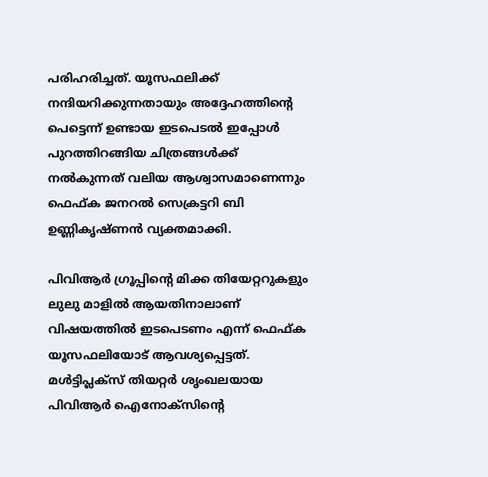പരിഹരിച്ചത്. യൂസഫലിക്ക് നന്ദിയറിക്കുന്നതായും അദ്ദേഹത്തിന്റെ പെട്ടെന്ന് ഉണ്ടായ ഇടപെടല്‍ ഇപ്പോള്‍ പുറത്തിറങ്ങിയ ചിത്രങ്ങള്‍ക്ക് നല്‍കുന്നത് വലിയ ആശ്വാസമാണെന്നും ഫെഫ്ക ജനറല്‍ സെക്രട്ടറി ബി ഉണ്ണികൃഷ്ണന്‍ വ്യക്തമാക്കി.

പിവിആര്‍ ഗ്രൂപ്പിന്റെ മിക്ക തിയേറ്ററുകളും ലുലു മാളില്‍ ആയതിനാലാണ് വിഷയത്തില്‍ ഇടപെടണം എന്ന് ഫെഫ്ക യൂസഫലിയോട് ആവശ്യപ്പെട്ടത്. മള്‍ട്ടിപ്ലക്‌സ് തിയറ്റര്‍ ശൃംഖലയായ പിവിആര്‍ ഐനോക്‌സിന്റെ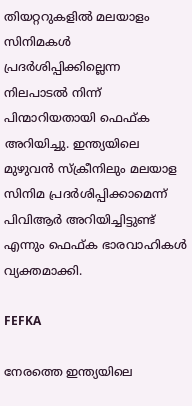തിയറ്ററുകളില്‍ മലയാളം സിനിമകള്‍ പ്രദര്‍ശിപ്പിക്കില്ലെന്ന നിലപാടല്‍ നിന്ന് പിന്മാറിയതായി ഫെഫ്ക അറിയിച്ചു. ഇന്ത്യയിലെ മുഴുവന്‍ സ്‌ക്രീനിലും മലയാള സിനിമ പ്രദര്‍ശിപ്പിക്കാമെന്ന് പിവിആര്‍ അറിയിച്ചിട്ടുണ്ട് എന്നും ഫെഫ്ക ഭാരവാഹികള്‍ വ്യക്തമാക്കി.

FEFKA

നേരത്തെ ഇന്ത്യയിലെ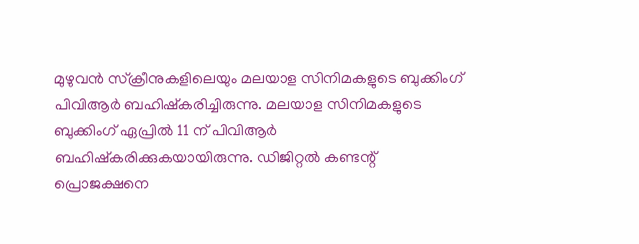മുഴുവന്‍ സ്‌ക്രീനുകളിലെയും മലയാള സിനിമകളുടെ ബുക്കിംഗ് പിവിആര്‍ ബഹിഷ്‌കരിച്ചിരുന്നു. മലയാള സിനിമകളുടെ ബുക്കിംഗ് ഏപ്രില്‍ 11 ന് പിവിആര്‍ ബഹിഷ്‌കരിക്കുകയായിരുന്നു. ഡിജിറ്റല്‍ കണ്ടന്റ് പ്രൊജക്ഷനെ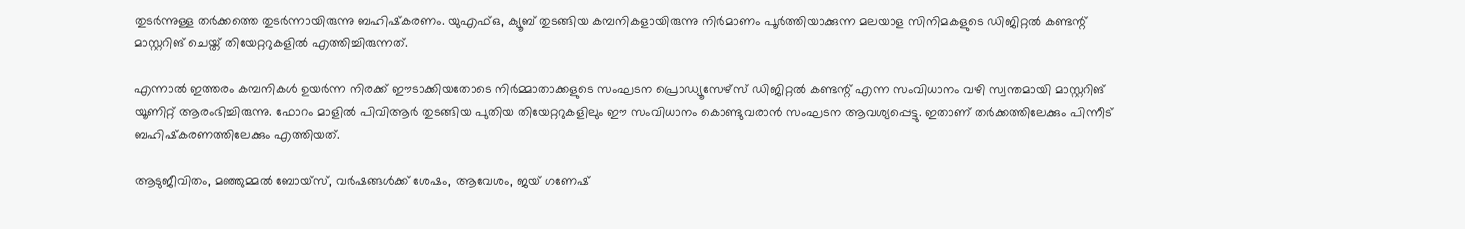തുടര്‍ന്നുള്ള തര്‍ക്കത്തെ തുടര്‍ന്നായിരുന്നു ബഹിഷ്‌കരണം. യുഎഫ്ഒ, ക്യൂബ് തുടങ്ങിയ കമ്പനികളായിരുന്നു നിര്‍മാണം പൂര്‍ത്തിയാക്കുന്ന മലയാള സിനിമകളുടെ ഡിജിറ്റല്‍ കണ്ടന്റ് മാസ്റ്ററിങ് ചെയ്ത് തിയേറ്ററുകളില്‍ എത്തിച്ചിരുന്നത്.

എന്നാല്‍ ഇത്തരം കമ്പനികള്‍ ഉയര്‍ന്ന നിരക്ക് ഈടാക്കിയതോടെ നിര്‍മ്മാതാക്കളുടെ സംഘടന പ്രൊഡ്യൂസേഴ്സ് ഡിജിറ്റല്‍ കണ്ടന്റ് എന്ന സംവിധാനം വഴി സ്വന്തമായി മാസ്റ്ററിങ് യൂണിറ്റ് ആരംഭിച്ചിരുന്നു. ഫോറം മാളില്‍ പിവിആര്‍ തുടങ്ങിയ പുതിയ തിയേറ്ററുകളിലും ഈ സംവിധാനം കൊണ്ടുവരാന്‍ സംഘടന ആവശ്യപ്പെട്ടു. ഇതാണ് തര്‍ക്കത്തിലേക്കും പിന്നീട് ബഹിഷ്‌കരണത്തിലേക്കും എത്തിയത്.

ആടുജീവിതം, മഞ്ഞുമ്മല്‍ ബോയ്‌സ്, വര്‍ഷങ്ങള്‍ക്ക് ശേഷം, ആവേശം, ജയ് ഗണേഷ്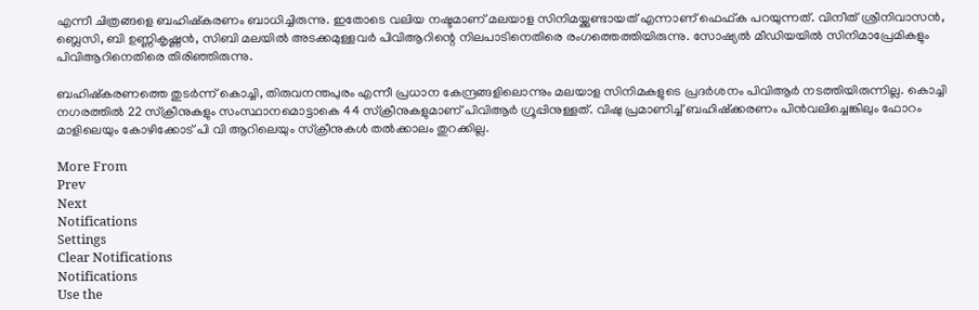എന്നീ ചിത്രങ്ങളെ ബഹിഷ്‌കരണം ബാധിച്ചിരുന്നു. ഇതോടെ വലിയ നഷ്ടമാണ് മലയാള സിനിമയ്ക്കുണ്ടായത് എന്നാണ് ഫെഫ്ക പറയുന്നത്. വിനീത് ശ്രീനിവാസന്‍, ബ്ലെസി, ബി ഉണ്ണികൃഷ്ണന്‍, സിബി മലയില്‍ അടക്കമുള്ളവര്‍ പിവിആറിന്റെ നിലപാടിനെതിരെ രംഗത്തെത്തിയിരുന്നു. സോഷ്യല്‍ മീഡിയയില്‍ സിനിമാപ്രേമികളും പിവിആറിനെതിരെ തിരിഞ്ഞിരുന്നു.

ബഹിഷ്‌കരണത്തെ തുടര്‍ന്ന് കൊച്ചി, തിരുവനന്തപുരം എന്നീ പ്രധാന കേന്ദ്രങ്ങളിലൊന്നും മലയാള സിനിമകളുടെ പ്രദര്‍ശനം പിവിആര്‍ നടത്തിയിരുന്നില്ല. കൊച്ചി നഗരത്തില്‍ 22 സ്‌ക്രീനുകളും സംസ്ഥാനമൊട്ടാകെ 44 സ്‌ക്രീനുകളുമാണ് പിവിആര്‍ ഗ്രൂപ്പിനുള്ളത്. വിഷു പ്രമാണിച്ച് ബഹിഷ്‌ക്കരണം പിന്‍വലിച്ചെങ്കിലും ഫോറം മാളിലെയും കോഴിക്കോട് പി വി ആറിലെയും സ്‌ക്രീനുകള്‍ തല്‍ക്കാലം തുറക്കില്ല.

More From
Prev
Next
Notifications
Settings
Clear Notifications
Notifications
Use the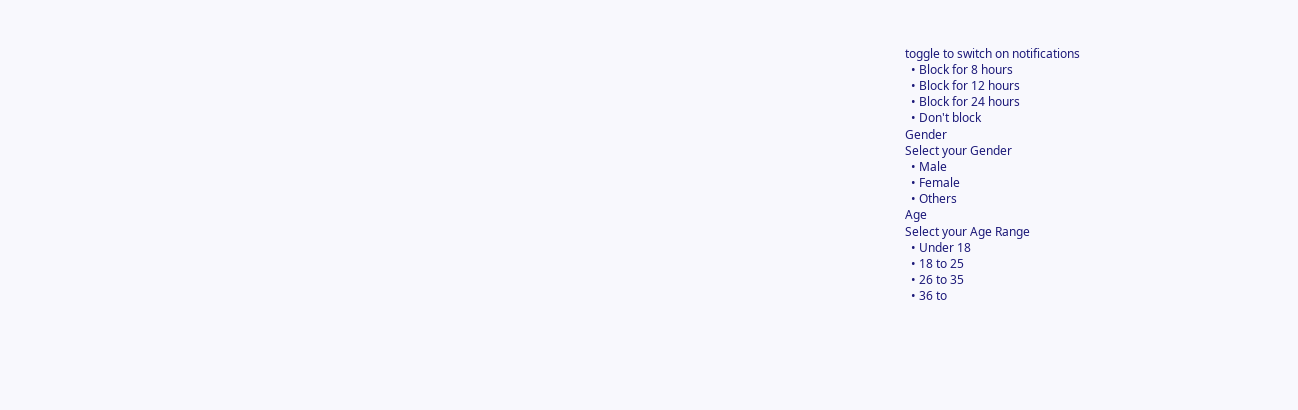toggle to switch on notifications
  • Block for 8 hours
  • Block for 12 hours
  • Block for 24 hours
  • Don't block
Gender
Select your Gender
  • Male
  • Female
  • Others
Age
Select your Age Range
  • Under 18
  • 18 to 25
  • 26 to 35
  • 36 to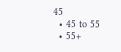45
  • 45 to 55
  • 55+